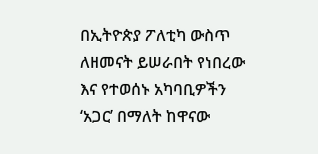በኢትዮጵያ ፖለቲካ ውስጥ ለዘመናት ይሠራበት የነበረው እና የተወሰኑ አካባቢዎችን ‘አጋር’ በማለት ከዋናው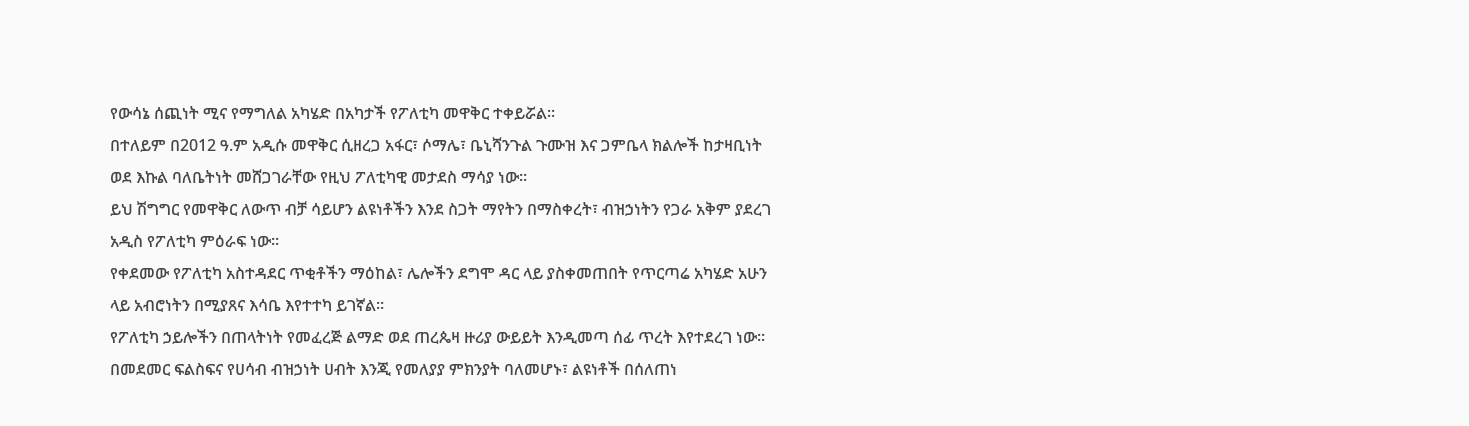የውሳኔ ሰጪነት ሚና የማግለል አካሄድ በአካታች የፖለቲካ መዋቅር ተቀይሯል።
በተለይም በ2012 ዓ.ም አዲሱ መዋቅር ሲዘረጋ አፋር፣ ሶማሌ፣ ቤኒሻንጉል ጉሙዝ እና ጋምቤላ ክልሎች ከታዛቢነት ወደ እኩል ባለቤትነት መሸጋገራቸው የዚህ ፖለቲካዊ መታደስ ማሳያ ነው።
ይህ ሽግግር የመዋቅር ለውጥ ብቻ ሳይሆን ልዩነቶችን እንደ ስጋት ማየትን በማስቀረት፣ ብዝኃነትን የጋራ አቅም ያደረገ አዲስ የፖለቲካ ምዕራፍ ነው።
የቀደመው የፖለቲካ አስተዳደር ጥቂቶችን ማዕከል፣ ሌሎችን ደግሞ ዳር ላይ ያስቀመጠበት የጥርጣሬ አካሄድ አሁን ላይ አብሮነትን በሚያጸና እሳቤ እየተተካ ይገኛል።
የፖለቲካ ኃይሎችን በጠላትነት የመፈረጅ ልማድ ወደ ጠረጴዛ ዙሪያ ውይይት እንዲመጣ ሰፊ ጥረት እየተደረገ ነው።
በመደመር ፍልስፍና የሀሳብ ብዝኃነት ሀብት እንጂ የመለያያ ምክንያት ባለመሆኑ፣ ልዩነቶች በሰለጠነ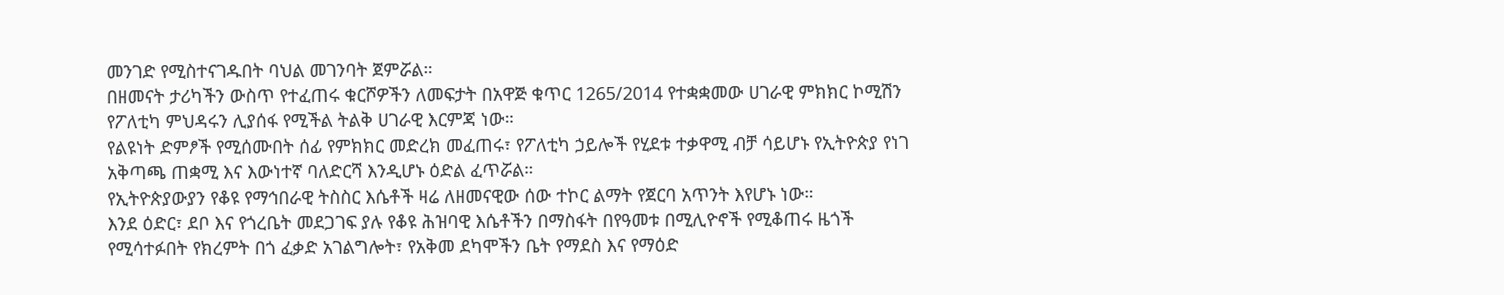መንገድ የሚስተናገዱበት ባህል መገንባት ጀምሯል።
በዘመናት ታሪካችን ውስጥ የተፈጠሩ ቁርሾዎችን ለመፍታት በአዋጅ ቁጥር 1265/2014 የተቋቋመው ሀገራዊ ምክክር ኮሚሽን የፖለቲካ ምህዳሩን ሊያሰፋ የሚችል ትልቅ ሀገራዊ እርምጃ ነው።
የልዩነት ድምፆች የሚሰሙበት ሰፊ የምክክር መድረክ መፈጠሩ፣ የፖለቲካ ኃይሎች የሂደቱ ተቃዋሚ ብቻ ሳይሆኑ የኢትዮጵያ የነገ አቅጣጫ ጠቋሚ እና እውነተኛ ባለድርሻ እንዲሆኑ ዕድል ፈጥሯል።
የኢትዮጵያውያን የቆዩ የማኅበራዊ ትስስር እሴቶች ዛሬ ለዘመናዊው ሰው ተኮር ልማት የጀርባ አጥንት እየሆኑ ነው።
እንደ ዕድር፣ ደቦ እና የጎረቤት መደጋገፍ ያሉ የቆዩ ሕዝባዊ እሴቶችን በማስፋት በየዓመቱ በሚሊዮኖች የሚቆጠሩ ዜጎች የሚሳተፉበት የክረምት በጎ ፈቃድ አገልግሎት፣ የአቅመ ደካሞችን ቤት የማደስ እና የማዕድ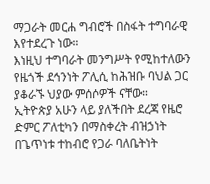ማጋራት መርሐ ግብሮች በስፋት ተግባራዊ እየተደረጉ ነው።
እነዚህ ተግባራት መንግሥት የሚከተለውን የዜጎች ደኅንነት ፖሊሲ ከሕዝቡ ባህል ጋር ያቆራኙ ህያው ምሰሶዎች ናቸው።
ኢትዮጵያ አሁን ላይ ያለችበት ደረጃ የዜሮ ድምር ፖለቲካን በማስቀረት ብዝኃነት በጌጥነቱ ተከብሮ የጋራ ባለቤትነት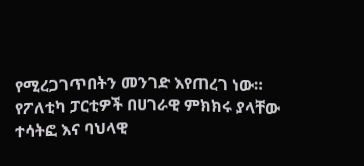የሚረጋገጥበትን መንገድ እየጠረገ ነው።
የፖለቲካ ፓርቲዎች በሀገራዊ ምክክሩ ያላቸው ተሳትፎ እና ባህላዊ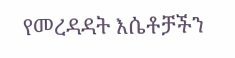የመረዳዳት እሴቶቻችን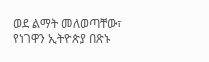ወደ ልማት መለወጣቸው፣ የነገዋን ኢትዮጵያ በጽኑ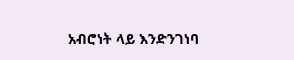አብሮነት ላይ እንድንገነባ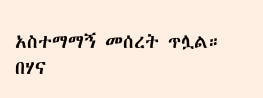አስተማማኝ መሰረት ጥሏል።
በሃና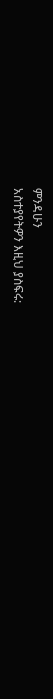ምንዳሁን
አስተያየትዎን እዚህ ያስፍሩ: